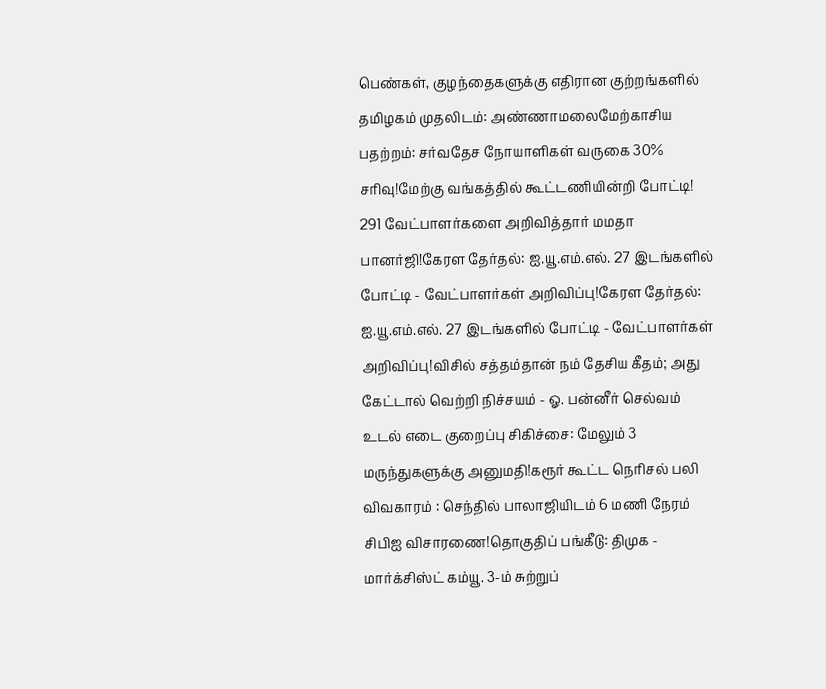பெண்கள், குழந்தைகளுக்கு எதிரான குற்றங்களில் தமிழகம் முதலிடம்: அண்ணாமலைமேற்காசிய பதற்றம்: சர்வதேச நோயாளிகள் வருகை 30% சரிவு!மேற்கு வங்கத்தில் கூட்டணியின்றி போட்டி! 291 வேட்பாளர்களை அறிவித்தார் மமதா பானர்ஜி!கேரள தேர்தல்: ஐ.யூ.எம்.எல். 27 இடங்களில் போட்டி - வேட்பாளர்கள் அறிவிப்பு!கேரள தேர்தல்: ஐ.யூ.எம்.எல். 27 இடங்களில் போட்டி - வேட்பாளர்கள் அறிவிப்பு!விசில் சத்தம்தான் நம் தேசிய கீதம்; அது கேட்டால் வெற்றி நிச்சயம் - ஓ. பன்னீர் செல்வம் உடல் எடை குறைப்பு சிகிச்சை: மேலும் 3 மருந்துகளுக்கு அனுமதி!கரூர் கூட்ட நெரிசல் பலி விவகாரம் : செந்தில் பாலாஜியிடம் 6 மணி நேரம் சிபிஐ விசாரணை!தொகுதிப் பங்கீடு: திமுக - மார்க்சிஸ்ட் கம்யூ. 3-ம் சுற்றுப்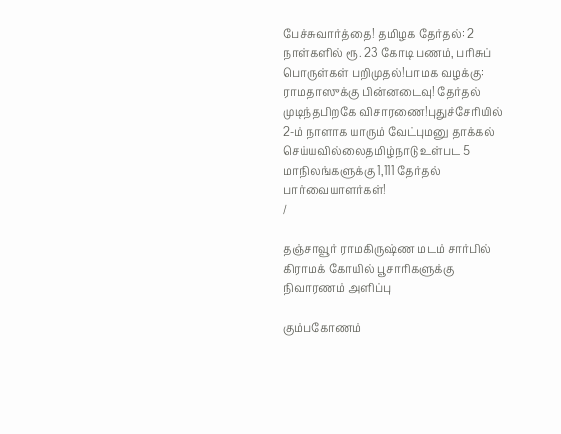பேச்சுவார்த்தை! தமிழக தேர்தல்: 2 நாள்களில் ரூ. 23 கோடி பணம், பரிசுப் பொருள்கள் பறிமுதல்!பாமக வழக்கு: ராமதாஸுக்கு பின்னடைவு! தேர்தல் முடிந்தபிறகே விசாரணை!புதுச்சேரியில் 2-ம் நாளாக யாரும் வேட்புமனு தாக்கல் செய்யவில்லைதமிழ்நாடு உள்பட 5 மாநிலங்களுக்கு 1,111 தேர்தல் பார்வையாளர்கள்!
/

தஞ்சாவூர் ராமகிருஷ்ண மடம் சார்பில் கிராமக் கோயில் பூசாரிகளுக்கு நிவாரணம் அளிப்பு

கும்பகோணம்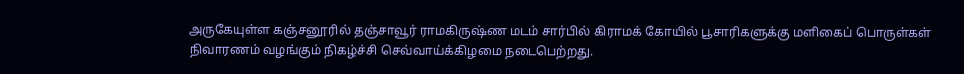அருகேயுள்ள கஞ்சனூரில் தஞ்சாவூர் ராமகிருஷ்ண மடம் சார்பில் கிராமக் கோயில் பூசாரிகளுக்கு மளிகைப் பொருள்கள் நிவாரணம் வழங்கும் நிகழ்ச்சி செவ்வாய்க்கிழமை நடைபெற்றது.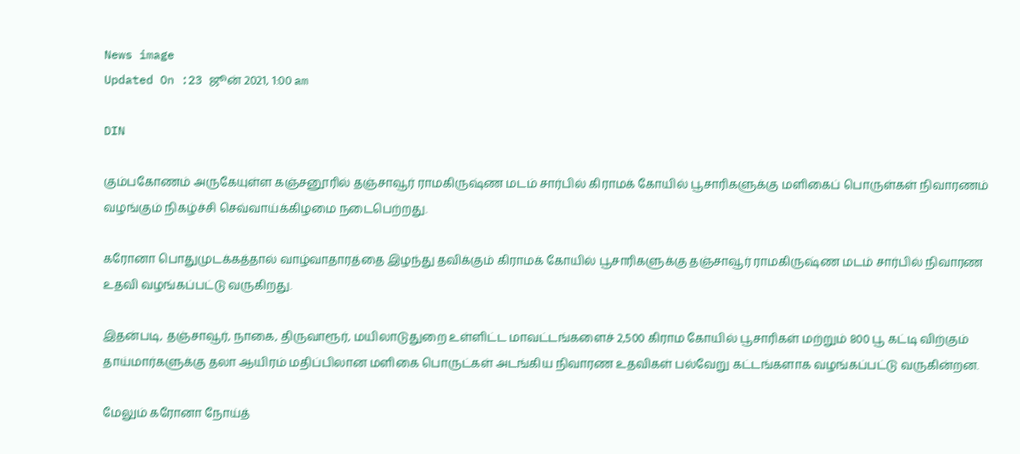News image
Updated On :23 ஜூன் 2021, 1:00 am

DIN

கும்பகோணம் அருகேயுள்ள கஞ்சனூரில் தஞ்சாவூர் ராமகிருஷ்ண மடம் சார்பில் கிராமக் கோயில் பூசாரிகளுக்கு மளிகைப் பொருள்கள் நிவாரணம் வழங்கும் நிகழ்ச்சி செவ்வாய்க்கிழமை நடைபெற்றது.

கரோனா பொதுமுடக்கத்தால் வாழ்வாதாரத்தை இழந்து தவிக்கும் கிராமக் கோயில் பூசாரிகளுக்கு தஞ்சாவூர் ராமகிருஷ்ண மடம் சார்பில் நிவாரண உதவி வழங்கப்பட்டு வருகிறது.

இதன்படி, தஞ்சாவூர், நாகை, திருவாரூர், மயிலாடுதுறை உள்ளிட்ட மாவட்டங்களைச் 2,500 கிராம கோயில் பூசாரிகள் மற்றும் 800 பூ கட்டி விற்கும் தாய்மார்களுக்கு தலா ஆயிரம் மதிப்பிலான மளிகை பொருட்கள் அடங்கிய நிவாரண உதவிகள் பல்வேறு கட்டங்களாக வழங்கப்பட்டு வருகின்றன.

மேலும் கரோனா நோய்த்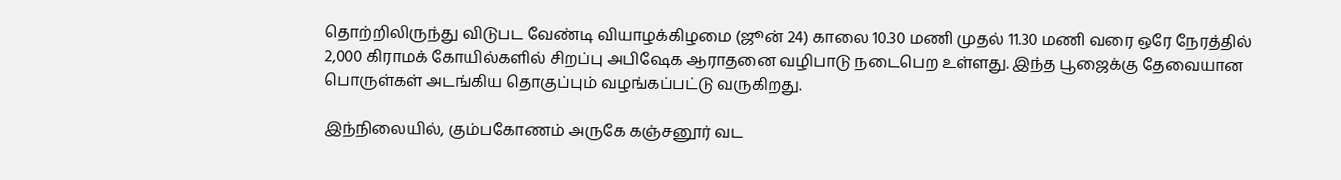தொற்றிலிருந்து விடுபட வேண்டி வியாழக்கிழமை (ஜூன் 24) காலை 10.30 மணி முதல் 11.30 மணி வரை ஒரே நேரத்தில் 2,000 கிராமக் கோயில்களில் சிறப்பு அபிஷேக ஆராதனை வழிபாடு நடைபெற உள்ளது. இந்த பூஜைக்கு தேவையான பொருள்கள் அடங்கிய தொகுப்பும் வழங்கப்பட்டு வருகிறது.

இந்நிலையில், கும்பகோணம் அருகே கஞ்சனூர் வட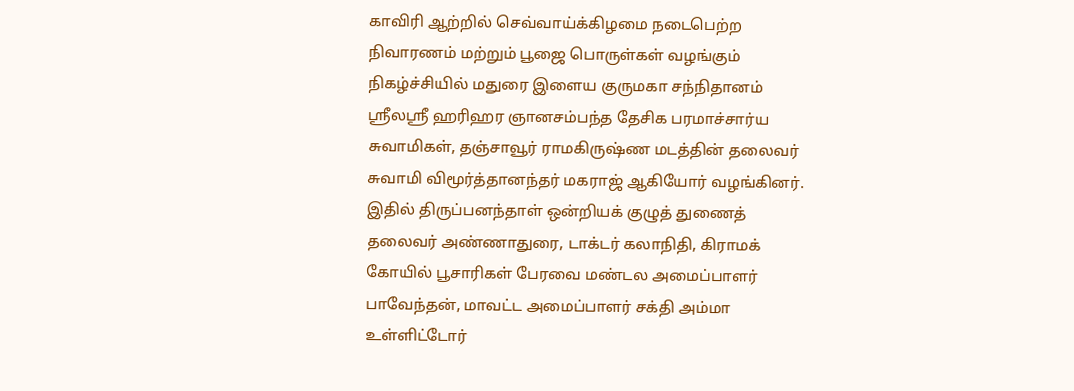காவிரி ஆற்றில் செவ்வாய்க்கிழமை நடைபெற்ற நிவாரணம் மற்றும் பூஜை பொருள்கள் வழங்கும் நிகழ்ச்சியில் மதுரை இளைய குருமகா சந்நிதானம் ஸ்ரீலஸ்ரீ ஹரிஹர ஞானசம்பந்த தேசிக பரமாச்சார்ய சுவாமிகள், தஞ்சாவூர் ராமகிருஷ்ண மடத்தின் தலைவர் சுவாமி விமூர்த்தானந்தர் மகராஜ் ஆகியோர் வழங்கினர். இதில் திருப்பனந்தாள் ஒன்றியக் குழுத் துணைத் தலைவர் அண்ணாதுரை, டாக்டர் கலாநிதி, கிராமக் கோயில் பூசாரிகள் பேரவை மண்டல அமைப்பாளர் பாவேந்தன், மாவட்ட அமைப்பாளர் சக்தி அம்மா உள்ளிட்டோர்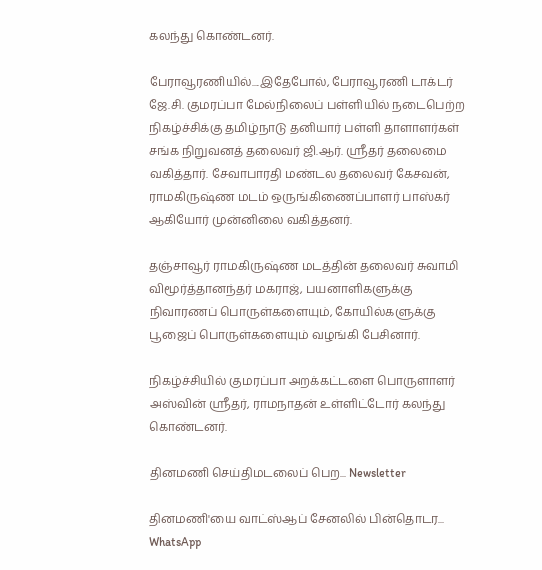கலந்து கொண்டனர்.

பேராவூரணியில்....இதேபோல், பேராவூரணி டாக்டர் ஜே.சி. குமரப்பா மேல்நிலைப் பள்ளியில் நடைபெற்ற நிகழ்ச்சிக்கு தமிழ்நாடு தனியார் பள்ளி தாளாளர்கள் சங்க நிறுவனத் தலைவர் ஜி.ஆர். ஸ்ரீதர் தலைமை வகித்தார். சேவாபாரதி மண்டல தலைவர் கேசவன், ராமகிருஷ்ண மடம் ஒருங்கிணைப்பாளர் பாஸ்கர் ஆகியோர் முன்னிலை வகித்தனர்.

தஞ்சாவூர் ராமகிருஷ்ண மடத்தின் தலைவர் சுவாமி விமூர்த்தானந்தர் மகராஜ், பயனாளிகளுக்கு நிவாரணப் பொருள்களையும், கோயில்களுக்கு பூஜைப் பொருள்களையும் வழங்கி பேசினார்.

நிகழ்ச்சியில் குமரப்பா அறக்கட்டளை பொருளாளர் அஸ்வின் ஸ்ரீதர், ராமநாதன் உள்ளிட்டோர் கலந்து கொண்டனர்.

தினமணி செய்திமடலைப் பெற... Newsletter

தினமணி'யை வாட்ஸ்ஆப் சேனலில் பின்தொடர... WhatsApp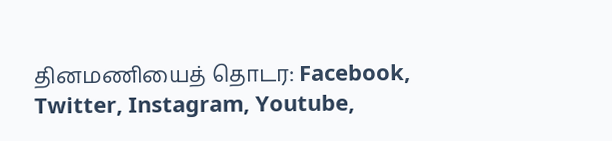தினமணியைத் தொடர: Facebook, Twitter, Instagram, Youtube,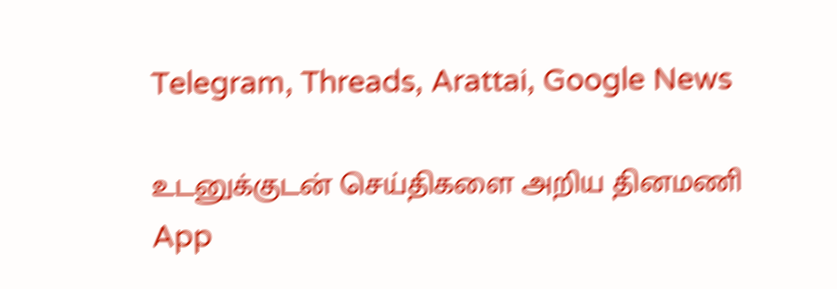Telegram, Threads, Arattai, Google News

உடனுக்குடன் செய்திகளை அறிய தினமணி App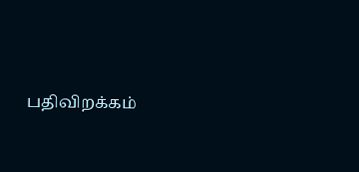பதிவிறக்கம்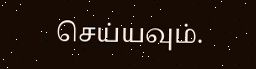செய்யவும்.